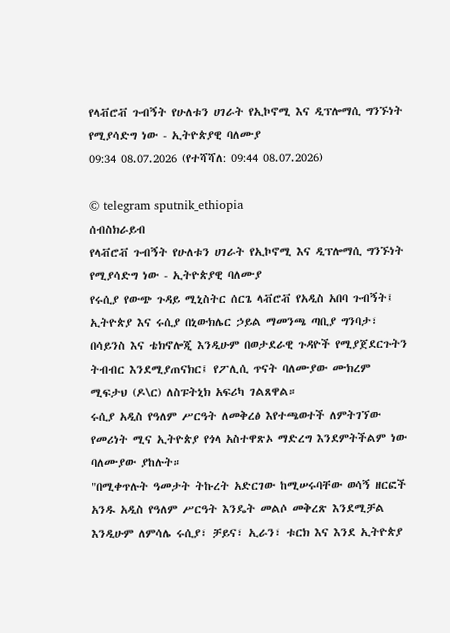የላቭሮቭ ጉብኝት የሁለቱን ሀገራት የኢኮኖሚ እና ዲፕሎማሲ ግንኙነት የሚያሳድግ ነው - ኢትዮጵያዊ ባለሙያ
09:34 08.07.2026 (የተሻሻለ: 09:44 08.07.2026)

© telegram sputnik_ethiopia
ሰብስክራይብ
የላቭሮቭ ጉብኝት የሁለቱን ሀገራት የኢኮኖሚ እና ዲፕሎማሲ ግንኙነት የሚያሳድግ ነው - ኢትዮጵያዊ ባለሙያ
የሩሲያ የውጭ ጉዳይ ሚኒስትር ሰርጌ ላቭሮቭ የአዲስ አበባ ጉብኝት፤ ኢትዮጵያ እና ሩሲያ በኒውክሌር ኃይል ማመንጫ ጣቢያ ግንባታ፣ በሳይንስ እና ቴክኖሎጂ እንዲሁም በወታደራዊ ጉዳዮች የሚያጀደርጉትን ትብብር እንደሚያጠናክር፤ የፖሊሲ ጥናት ባለሙያው ሙክረም ሚፍታህ (ዶ\ር) ለስፑትኒክ አፍሪካ ገልጸዋል።
ሩሲያ አዲስ የዓለም ሥርዓት ለመቅረፅ እየተጫወተች ለምትገኘው የመሪነት ሚና ኢትዮጵያ የጎላ አስተዋጽኦ ማድረግ እንደምትችልም ነው ባለሙያው ያከሉት።
"በሚቀጥሉት ዓመታት ትኩረት አድርገው ከሚሠሩባቸው ወሳኝ ዘርፎች አንዱ አዲስ የዓለም ሥርዓት እንዴት መልሶ መቅረጽ እንደሚቻል እንዲሁም ለምሳሌ ሩሲያ፣ ቻይና፣ ኢራን፣ ቱርክ እና እንደ ኢትዮጵያ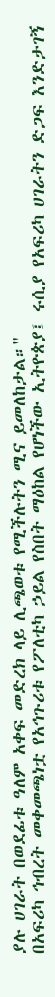ያሉ ሀገራት በወደፊቱ ዓለም አቀፍ መድረክ ላይ ሊጫወቱ የሚችሉትን ሚና ይመለከታል።"
በአፍሪካ ኅብረት መቀመጫነቷ የአኅጉሪቱ የፖለቲካ ኃይል የስበት ማዕከል የሆነችው ኢትዮጵያ፤ ሩሲያ የአፍሪካ ሀገራትን ድጋፍ እንድታገኝ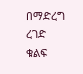በማድረግ ረገድ ቁልፍ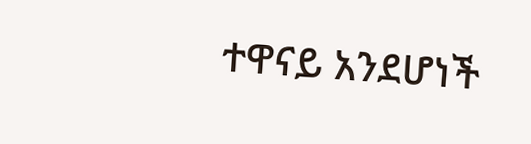ተዋናይ አንደሆነች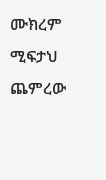ሙክረም ሚፍታህ ጨምረው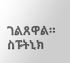ገልጸዋል።
ስፑትኒክ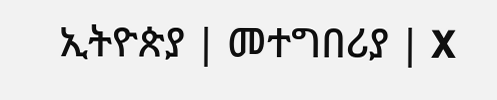ኢትዮጵያ | መተግበሪያ | X